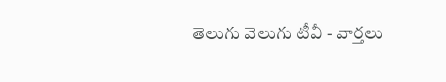తెలుగు వెలుగు టీవీ - వార్తలు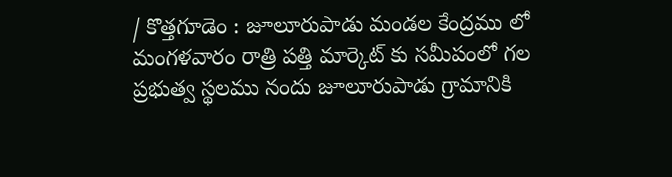/ కొత్తగూడెం : జూలూరుపాడు మండల కేంద్రము లో మంగళవారం రాత్రి పత్తి మార్కెట్ కు సమీపంలో గల ప్రభుత్వ స్థలము నందు జూలూరుపాడు గ్రామానికి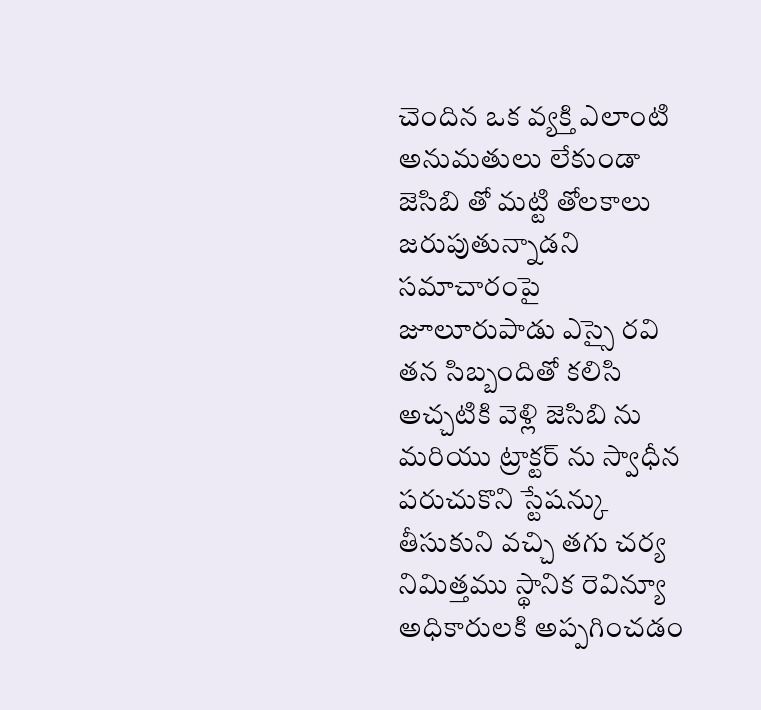చెందిన ఒక వ్యక్తి ఎలాంటి అనుమతులు లేకుండా జెసిబి తో మట్టి తోలకాలు జరుపుతున్నాడని సమాచారంపై జూలూరుపాడు ఎస్సై రవి తన సిబ్బందితో కలిసి అచ్చటికి వెళ్లి జెసిబి ను మరియు ట్రాక్టర్ ను స్వాధీన పరుచుకొని స్టేషన్కు తీసుకుని వచ్చి తగు చర్య నిమిత్తము స్థానిక రెవిన్యూ అధికారులకి అప్పగించడం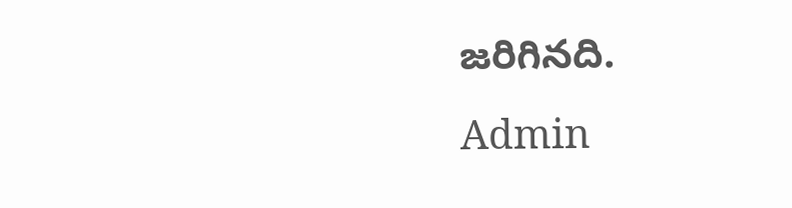జరిగినది.
Admin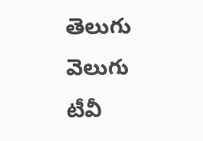తెలుగు వెలుగు టీవీ